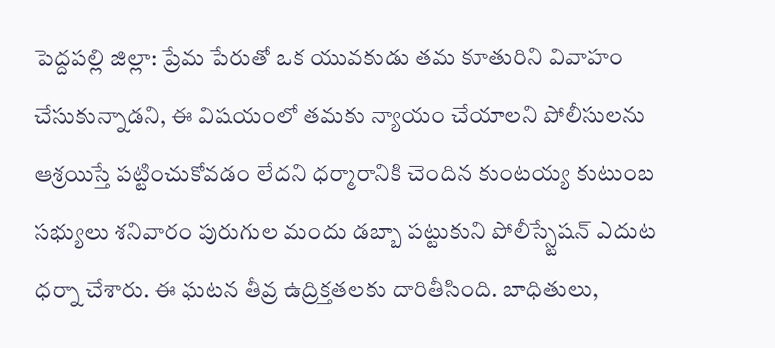పెద్దపల్లి జిల్లా: ప్రేమ పేరుతో ఒక యువకుడు తమ కూతురిని వివాహం చేసుకున్నాడని, ఈ విషయంలో తమకు న్యాయం చేయాలని పోలీసులను ఆశ్రయిస్తే పట్టించుకోవడం లేదని ధర్మారానికి చెందిన కుంటయ్య కుటుంబ సభ్యులు శనివారం పురుగుల మందు డబ్బా పట్టుకుని పోలీస్స్టేషన్ ఎదుట ధర్నా చేశారు. ఈ ఘటన తీవ్ర ఉద్రిక్తతలకు దారితీసింది. బాధితులు,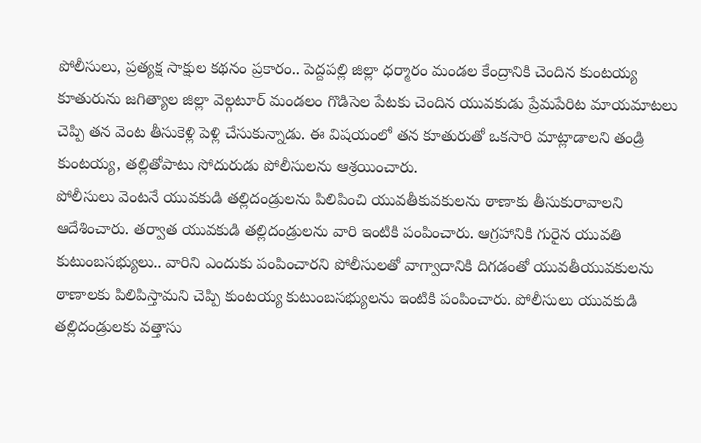పోలీసులు, ప్రత్యక్ష సాక్షుల కథనం ప్రకారం.. పెద్దపల్లి జిల్లా ధర్మారం మండల కేంద్రానికి చెందిన కుంటయ్య కూతురును జగిత్యాల జిల్లా వెల్గటూర్ మండలం గొడిసెల పేటకు చెందిన యువకుడు ప్రేమపేరిట మాయమాటలు చెప్పి తన వెంట తీసుకెళ్లి పెళ్లి చేసుకున్నాడు. ఈ విషయంలో తన కూతురుతో ఒకసారి మాట్లాడాలని తండ్రి కుంటయ్య, తల్లితోపాటు సోదురుడు పోలీసులను ఆశ్రయించారు.
పోలీసులు వెంటనే యువకుడి తల్లిదండ్రులను పిలిపించి యువతీకువకులను ఠాణాకు తీసుకురావాలని ఆదేశించారు. తర్వాత యువకుడి తల్లిదండ్రులను వారి ఇంటికి పంపించారు. ఆగ్రహానికి గురైన యువతి కుటుంబసభ్యులు.. వారిని ఎందుకు పంపించారని పోలీసులతో వాగ్వాదానికి దిగడంతో యువతీయువకులను ఠాణాలకు పిలిపిస్తామని చెప్పి కుంటయ్య కుటుంబసభ్యులను ఇంటికి పంపించారు. పోలీసులు యువకుడి తల్లిదండ్రులకు వత్తాసు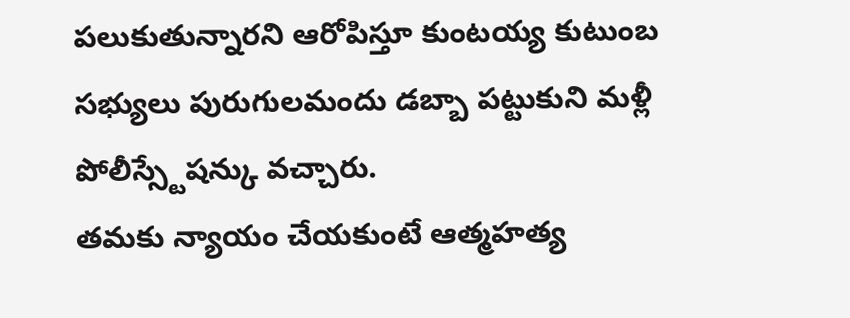పలుకుతున్నారని ఆరోపిస్తూ కుంటయ్య కుటుంబ సభ్యులు పురుగులమందు డబ్బా పట్టుకుని మళ్లీ పోలీస్స్టేషన్కు వచ్చారు.
తమకు న్యాయం చేయకుంటే ఆత్మహత్య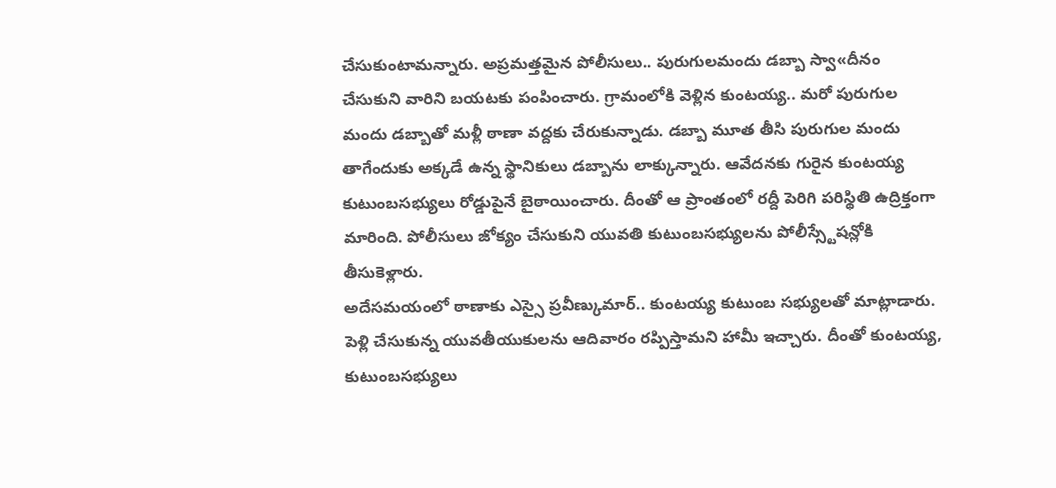చేసుకుంటామన్నారు. అప్రమత్తమైన పోలీసులు.. పురుగులమందు డబ్బా స్వా«దీనం చేసుకుని వారిని బయటకు పంపించారు. గ్రామంలోకి వెళ్లిన కుంటయ్య.. మరో పురుగుల మందు డబ్బాతో మళ్లీ ఠాణా వద్దకు చేరుకున్నాడు. డబ్బా మూత తీసి పురుగుల మందు తాగేందుకు అక్కడే ఉన్న స్థానికులు డబ్బాను లాక్కున్నారు. ఆవేదనకు గురైన కుంటయ్య కుటుంబసభ్యులు రోడ్డుపైనే బైఠాయించారు. దీంతో ఆ ప్రాంతంలో రద్దీ పెరిగి పరిస్థితి ఉద్రిక్తంగా మారింది. పోలీసులు జోక్యం చేసుకుని యువతి కుటుంబసభ్యులను పోలీస్స్టేషన్లోకి తీసుకెళ్లారు.
అదేసమయంలో ఠాణాకు ఎస్సై ప్రవీణ్కుమార్.. కుంటయ్య కుటుంబ సభ్యులతో మాట్లాడారు. పెళ్లి చేసుకున్న యువతీయుకులను ఆదివారం రప్పిస్తామని హామీ ఇచ్చారు. దీంతో కుంటయ్య, కుటుంబసభ్యులు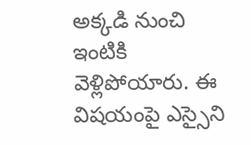అక్కడి నుంచి ఇంటికి వెళ్లిపోయారు. ఈ విషయంపై ఎస్సైని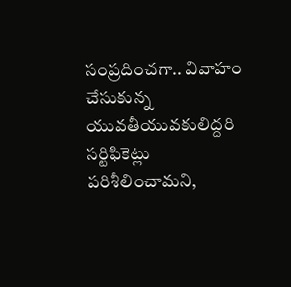సంప్రదించగా.. వివాహం చేసుకున్న యువతీయువకులిద్దరి సర్టిఫికెట్లు పరిశీలించామని,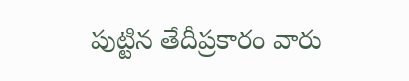పుట్టిన తేదీప్రకారం వారు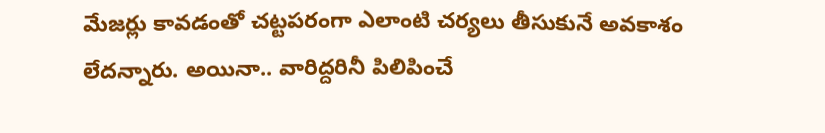మేజర్లు కావడంతో చట్టపరంగా ఎలాంటి చర్యలు తీసుకునే అవకాశం లేదన్నారు. అయినా.. వారిద్దరినీ పిలిపించే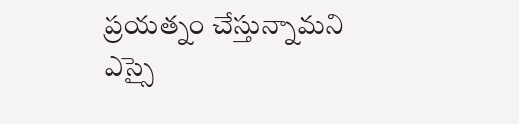ప్రయత్నం చేస్తున్నామని ఎస్సై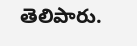తెలిపారు.